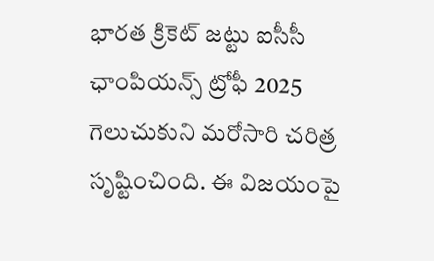భారత క్రికెట్ జట్టు ఐసీసీ ఛాంపియన్స్ ట్రోఫీ 2025 గెలుచుకుని మరోసారి చరిత్ర సృష్టించింది. ఈ విజయంపై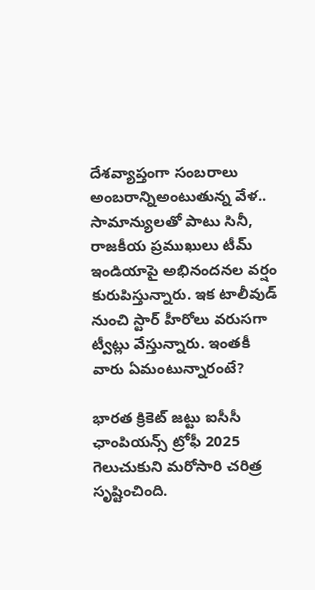దేశవ్యాప్తంగా సంబరాలు అంబరాన్నిఅంటుతున్న వేళ.. సామాన్యులతో పాటు సినీ, రాజకీయ ప్రముఖులు టీమ్ ఇండియాపై అభినందనల వర్షం కురుపిస్తున్నారు. ఇక టాలీవుడ్ నుంచి స్టార్ హీరోలు వరుసగా ట్వీట్లు వేస్తున్నారు. ఇంతకీ వారు ఏమంటున్నారంటే?

భారత క్రికెట్ జట్టు ఐసీసీ ఛాంపియన్స్ ట్రోఫీ 2025 గెలుచుకుని మరోసారి చరిత్ర సృష్టించింది.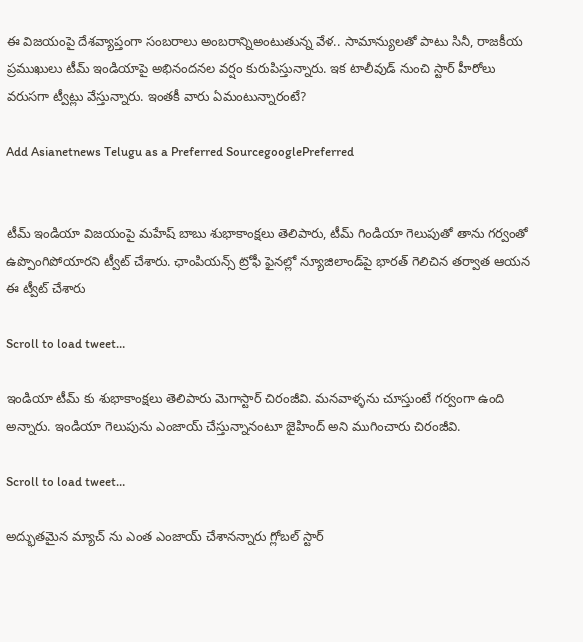ఈ విజయంపై దేశవ్యాప్తంగా సంబరాలు అంబరాన్నిఅంటుతున్న వేళ.. సామాన్యులతో పాటు సినీ, రాజకీయ ప్రముఖులు టీమ్ ఇండియాపై అభినందనల వర్షం కురుపిస్తున్నారు. ఇక టాలీవుడ్ నుంచి స్టార్ హీరోలు వరుసగా ట్వీట్లు వేస్తున్నారు. ఇంతకీ వారు ఏమంటున్నారంటే?

Add Asianetnews Telugu as a Preferred SourcegooglePreferred


టీమ్ ఇండియా విజయంపై మహేష్ బాబు శుభాకాంక్షలు తెలిపారు, టీమ్ గిండియా గెలుపుతో తాను గర్వంతో ఉప్పొంగిపోయారని ట్వీట్ చేశారు. ఛాంపియన్స్ ట్రోఫీ ఫైనల్లో న్యూజిలాండ్‌పై భారత్ గెలిచిన తర్వాత ఆయన ఈ ట్వీట్ చేశారు

Scroll to load tweet…

ఇండియా టీమ్ కు శుభాకాంక్షలు తెలిపారు మెగాస్టార్ చిరంజీవి. మనవాళ్ళను చూస్తుంటే గర్వంగా ఉంది అన్నారు. ఇండియా గెలుపును ఎంజాయ్ చేస్తున్నానంటూ జైహింద్ అని ముగించారు చిరంజీవి.

Scroll to load tweet…

అద్భుతమైన మ్యాచ్ ను ఎంత ఎంజాయ్ చేశానన్నారు గ్లోబల్ స్టార్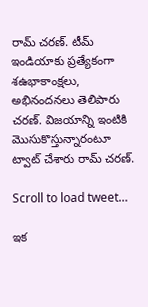రామ్ చరణ్. టీమ్ ఇండియాకు ప్రత్యేకంగా శఉభాకాంక్షలు, అభినందనలు తెలిపారు చరణ్. విజయాన్ని ఇంటికి మొసుకొస్తున్నారంటూ ట్వాట్ చేశారు రామ్ చరణ్.

Scroll to load tweet…

ఇక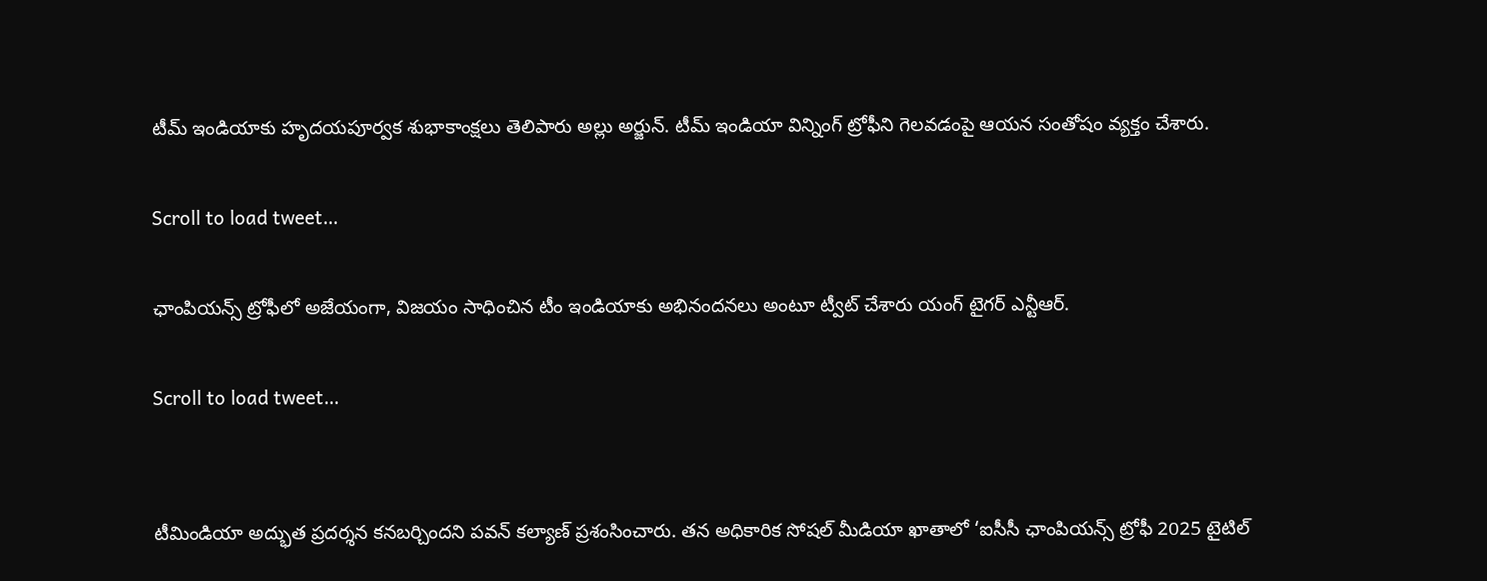టీమ్ ఇండియాకు హృదయపూర్వక శుభాకాంక్షలు తెలిపారు అల్లు అర్జున్. టీమ్ ఇండియా విన్నింగ్ ట్రోఫీని గెలవడంపై ఆయన సంతోషం వ్యక్తం చేశారు.

Scroll to load tweet…

ఛాంపియన్స్ ట్రోఫీలో అజేయంగా, విజయం సాధించిన టీం ఇండియాకు అభినందనలు అంటూ ట్వీట్ చేశారు యంగ్ టైగర్ ఎన్టీఆర్.

Scroll to load tweet…


టీమిండియా అద్భుత ప్రదర్శన కనబర్చిందని పవన్ కల్యాణ్ ప్రశంసించారు. తన అధికారిక సోషల్ మీడియా ఖాతాలో ‘ఐసీసీ ఛాంపియన్స్ ట్రోఫీ 2025 టైటిల్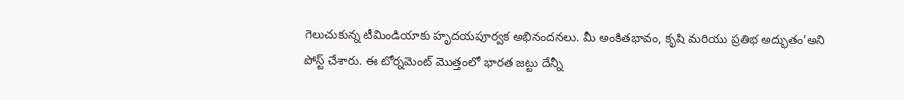గెలుచుకున్న టీమిండియాకు హృదయపూర్వక అభినందనలు. మీ అంకితభావం, కృషి మరియు ప్రతిభ అద్భుతం’అని పోస్ట్ చేశారు. ఈ టోర్నమెంట్ మొత్తంలో భారత జట్టు దేన్నీ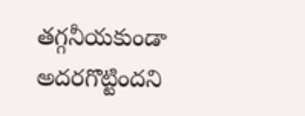తగ్గనీయకుండా అదరగొట్టిందని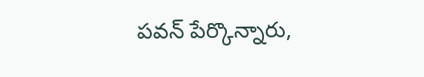పవన్ పేర్కొన్నారు,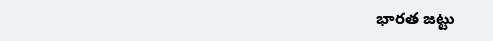భారత జట్టు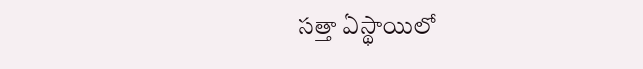సత్తా ఏస్థాయిలో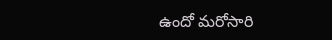ఉందో మరోసారి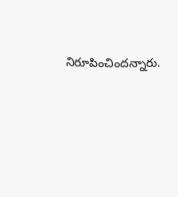నిరూపించిందన్నారు.